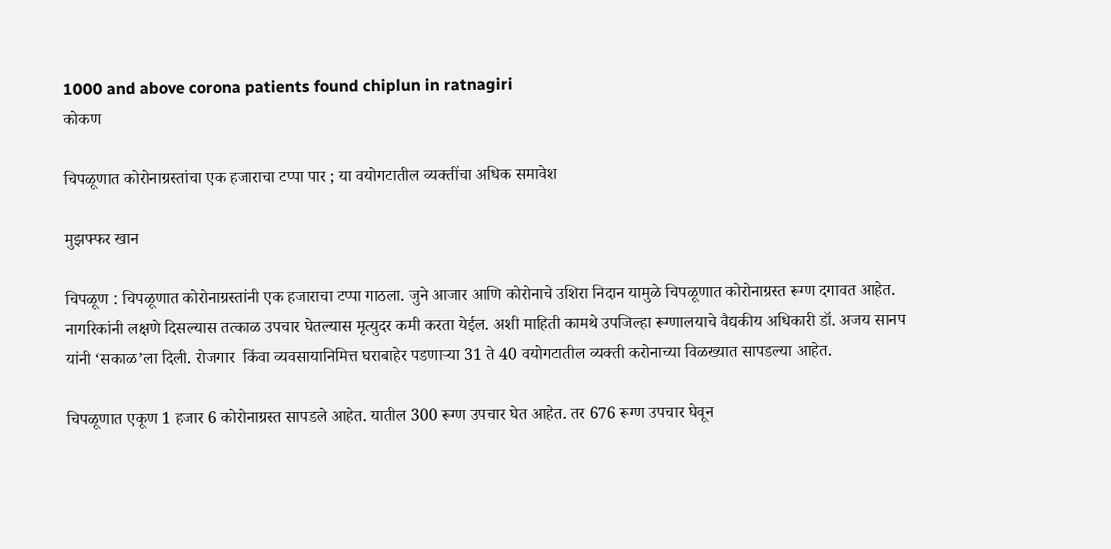1000 and above corona patients found chiplun in ratnagiri
कोकण

चिपळूणात कोरोनाग्रस्तांचा एक हजाराचा टप्पा पार ; या वयोगटातील व्यक्तींचा अधिक समावेश

मुझफ्फर खान

चिपळूण : चिपळूणात कोरोनाग्रस्तांनी एक हजाराचा टप्पा गाठला. जुने आजार आणि कोरोनाचे उशिरा निदान यामुळे चिपळूणात कोरोनाग्रस्त रूग्ण दगावत आहेत. नागरिकांनी लक्षणे दिसल्यास तत्काळ उपचार घेतल्यास मृत्युदर कमी करता येईल. अशी माहिती कामथे उपजिल्हा रूग्णालयाचे वैद्यकीय अधिकारी डॉ. अजय सानप यांनी ‘सकाळ’ला दिली. रोजगार  किंवा व्यवसायानिमित्त घराबाहेर पडणार्‍या 31 ते 40 वयोगटातील व्यक्ती करोनाच्या विळख्यात सापडल्या आहेत.

चिपळूणात एकूण 1 हजार 6 कोरोनाग्रस्त सापडले आहेत. यातील 300 रूग्ण उपचार घेत आहेत. तर 676 रूग्ण उपचार घेवून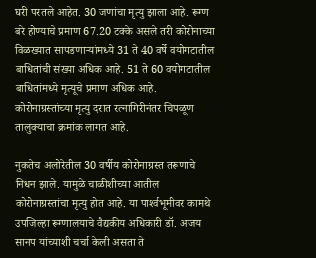घरी परतले आहेत. 30 जणांचा मृत्यु झाला आहे. रूग्ण बरे होण्याचे प्रमाण 67.20 टक्के असले तरी कोरोनाच्या विळख्यात सापडणार्‍यांमध्ये 31 ते 40 वर्षे वयोगटातील बाधितांची संख्या अधिक आहे. 51 ते 60 वयोगटातील बाधितांमध्ये मृत्यूचे प्रमाण अधिक आहे. कोरोनाग्रस्तांच्या मृत्यु दरात रत्नागिरीनंतर चिपळूण तालुक्याचा क्रमांक लागत आहे.

नुकतेच अलोरेतील 30 वर्षीय कोरोनाग्रस्त तरूणाचे निधन झाले. यामुळे चाळीशीच्या आतील कोरोनाग्रस्तांचा मृत्यु होत आहे. या पार्श्‍वभूमीवर कामथे उपजिल्हा रूग्णालयाचे वैद्यकीय अधिकारी डॉ. अजय सानप यांच्याशी चर्चा केली असता ते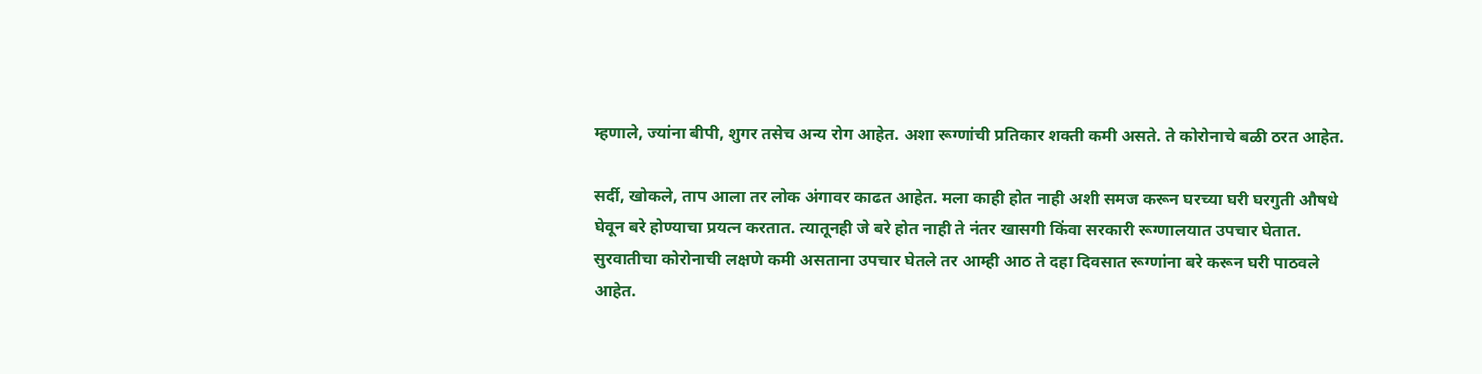म्हणाले, ज्यांना बीपी, शुगर तसेच अन्य रोग आहेत. अशा रूग्णांची प्रतिकार शक्ती कमी असते. ते कोरोनाचे बळी ठरत आहेत.

सर्दी, खोकले, ताप आला तर लोक अंगावर काढत आहेत. मला काही होत नाही अशी समज करून घरच्या घरी घरगुती औषधे घेवून बरे होण्याचा प्रयत्न करतात. त्यातूनही जे बरे होत नाही ते नंतर खासगी किंवा सरकारी रूग्णालयात उपचार घेतात. सुरवातीचा कोरोनाची लक्षणे कमी असताना उपचार घेतले तर आम्ही आठ ते दहा दिवसात रूग्णांना बरे करून घरी पाठवले आहेत.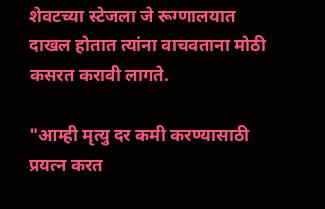शेवटच्या स्टेजला जे रूग्णालयात दाखल होतात त्यांना वाचवताना मोठी कसरत करावी लागते.

"आम्ही मृत्यु दर कमी करण्यासाठी प्रयत्न करत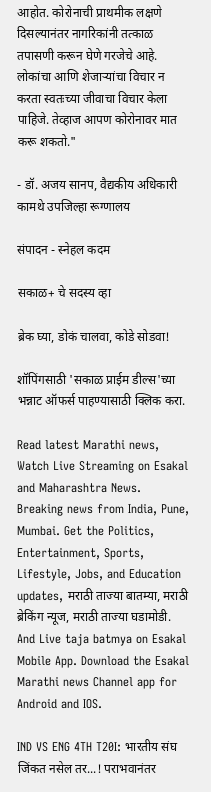आहोत. कोरोनाची प्राथमीक लक्षणे दिसल्यानंतर नागरिकांनी तत्काळ तपासणी करून घेणे गरजेचे आहे. लोकांचा आणि शेजार्‍यांचा विचार न करता स्वतःच्या जीवाचा विचार केला पाहिजे. तेव्हाज आपण कोरोनावर मात करू शकतो."

- डॉ. अजय सानप, वैद्यकीय अधिकारी कामथे उपजिल्हा रूग्णालय

संपादन - स्नेहल कदम

सकाळ+ चे सदस्य व्हा

ब्रेक घ्या, डोकं चालवा, कोडे सोडवा!

शॉपिंगसाठी 'सकाळ प्राईम डील्स'च्या भन्नाट ऑफर्स पाहण्यासाठी क्लिक करा.

Read latest Marathi news, Watch Live Streaming on Esakal and Maharashtra News. Breaking news from India, Pune, Mumbai. Get the Politics, Entertainment, Sports, Lifestyle, Jobs, and Education updates, मराठी ताज्या बातम्या, मराठी ब्रेकिंग न्यूज, मराठी ताज्या घडामोडी. And Live taja batmya on Esakal Mobile App. Download the Esakal Marathi news Channel app for Android and IOS.

IND VS ENG 4TH T20I: भारतीय संघ जिंकत नसेल तर...! पराभवानंतर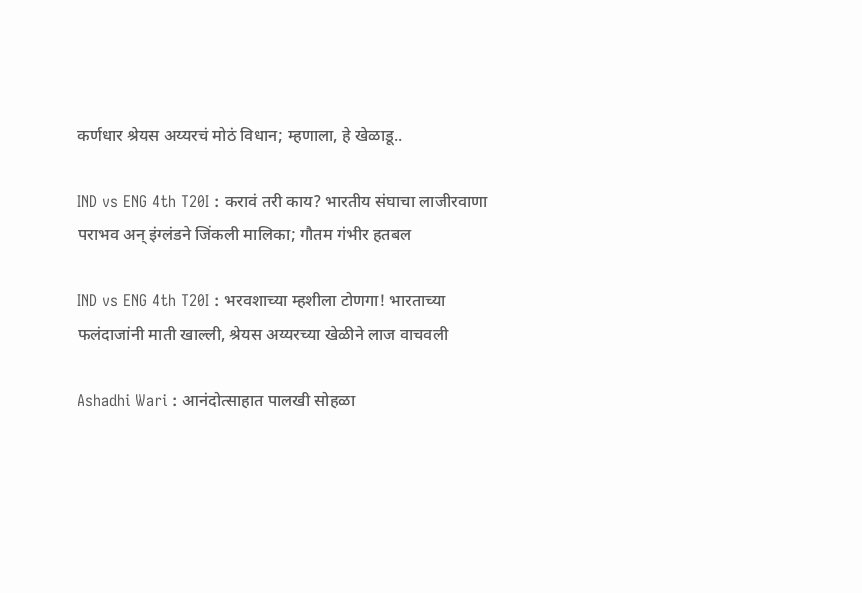कर्णधार श्रेयस अय्यरचं मोठं विधान; म्हणाला, हे खेळाडू..

IND vs ENG 4th T20I : करावं तरी काय? भारतीय संघाचा लाजीरवाणा पराभव अन् इंग्लंडने जिंकली मालिका; गौतम गंभीर हतबल

IND vs ENG 4th T20I : भरवशाच्या म्हशीला टोणगा! भारताच्या फलंदाजांनी माती खाल्ली, श्रेयस अय्यरच्या खेळीने लाज वाचवली

Ashadhi Wari : आनंदोत्साहात पालखी सोहळा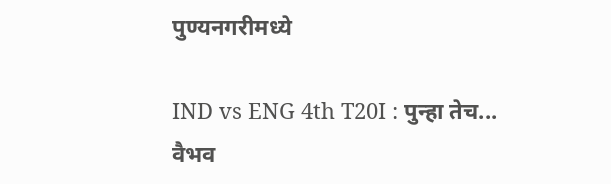पुण्यनगरीमध्ये

IND vs ENG 4th T20I : पुन्हा तेच... वैभव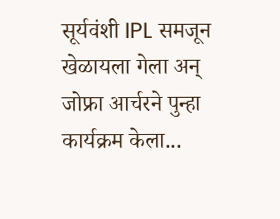सूर्यवंशी IPL समजून खेळायला गेला अन् जोफ्रा आर्चरने पुन्हा कार्यक्रम केला...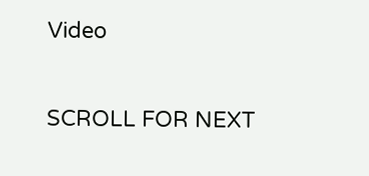Video

SCROLL FOR NEXT